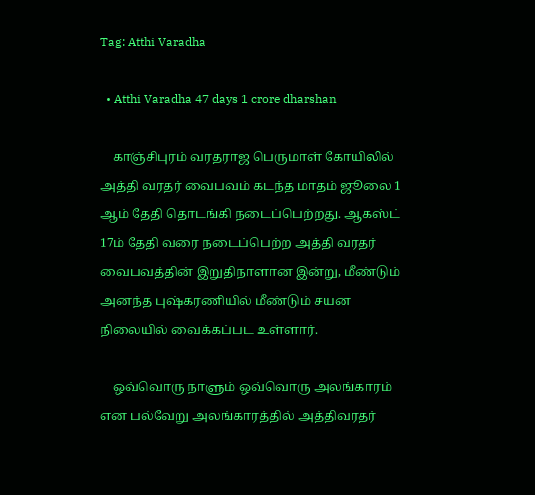Tag: Atthi Varadha

  • Atthi Varadha 47 days 1 crore dharshan

    காஞ்சிபுரம் வரதராஜ பெருமாள் கோயிலில் அத்தி வரதர் வைபவம் கடந்த மாதம் ஜூலை 1 ஆம் தேதி தொடங்கி நடைப்பெற்றது. ஆகஸ்ட் 17ம் தேதி வரை நடைப்பெற்ற அத்தி வரதர் வைபவத்தின் இறுதிநாளான இன்று, மீண்டும் அனந்த புஷ்கரணியில் மீண்டும் சயன நிலையில் வைக்கப்பட உள்ளார்.

    ஒவ்வொரு நாளும் ஒவ்வொரு அலங்காரம் என பல்வேறு அலங்காரத்தில் அத்திவரதர்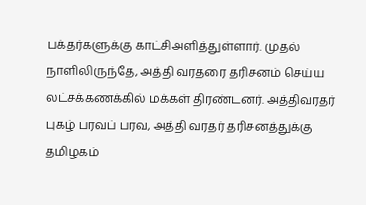பக்தர்களுக்கு காட்சிஅளித்துள்ளார். முதல் நாளிலிருந்தே, அத்தி வரதரை தரிசனம் செய்ய லட்சக்கணக்கில் மக்கள் திரண்டனர். அத்திவரதர் புகழ் பரவப் பரவ, அத்தி வரதர் தரிசனத்துக்கு தமிழகம்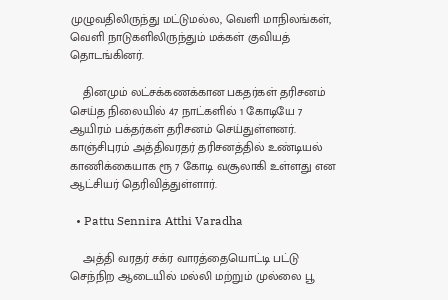முழுவதிலிருந்து மட்டுமல்ல, வெளி மாநிலங்கள், வெளி நாடுகளிலிருந்தும் மக்கள் குவியத் தொடங்கினர்.

    தினமும் லட்சக்கணக்கான பகதர்கள் தரிசனம் செய்த நிலையில் 47 நாட்களில் 1 கோடியே 7 ஆயிரம் பக்தர்கள் தரிசனம் செய்துள்ளனர். காஞ்சிபுரம் அத்திவரதர் தரிசனத்தில் உண்டியல் காணிக்கையாக ரூ 7 கோடி வசூலாகி உள்ளது என ஆட்சியர் தெரிவித்துள்ளார்.

  • Pattu Sennira Atthi Varadha

    அத்தி வரதர் சக்ர வாரத்தையொட்டி பட்டு செந்நிற ஆடையில் மல்லி மற்றும் முல்லை பூ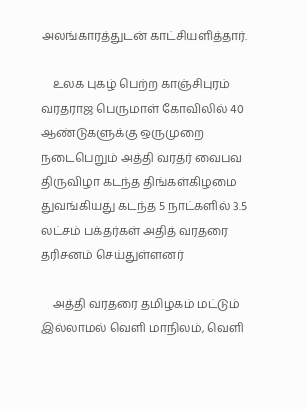அலங்காரத்துடன் காட்சியளித்தார்.

    உலக புகழ் பெற்ற காஞ்சிபுரம் வரதராஜ பெருமாள் கோவிலில் 40 ஆண்டுகளுக்கு ஒருமுறை நடைபெறும் அத்தி வரதர் வைபவ திருவிழா கடந்த திங்கள்கிழமை துவங்கியது கடந்த 5 நாட்களில் 3.5 லட்சம் பக்தர்கள் அதித் வரதரை தரிசனம் செய்துள்ளனர்

    அத்தி வரதரை தமிழகம் மட்டும் இல்லாமல் வெளி மாநிலம், வெளி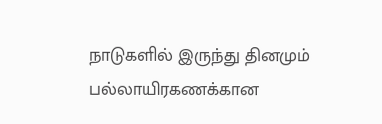நாடுகளில் இருந்து தினமும் பல்லாயிரகணக்கான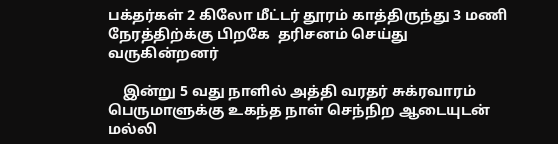பக்தர்கள் 2 கிலோ மீட்டர் தூரம் காத்திருந்து 3 மணி நேரத்திற்க்கு பிறகே  தரிசனம் செய்து வருகின்றனர்

    இன்று 5 வது நாளில் அத்தி வரதர் சுக்ரவாரம் பெருமாளுக்கு உகந்த நாள் செந்நிற ஆடையுடன் மல்லி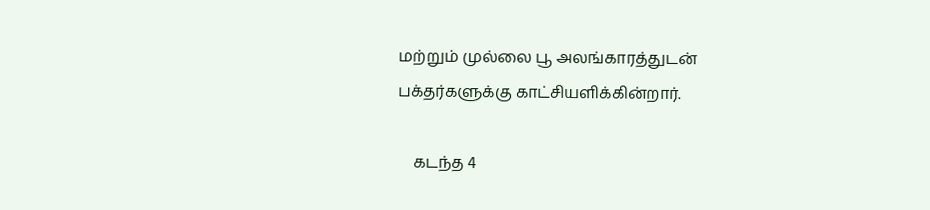மற்றும் முல்லை பூ அலங்காரத்துடன் பக்தர்களுக்கு காட்சியளிக்கின்றார்.

    கடந்த 4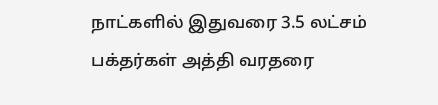நாட்களில் இதுவரை 3.5 லட்சம் பக்தர்கள் அத்தி வரதரை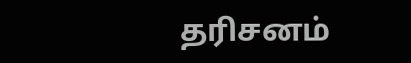தரிசனம்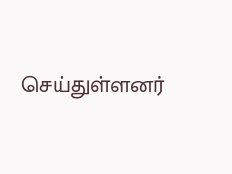செய்துள்ளனர்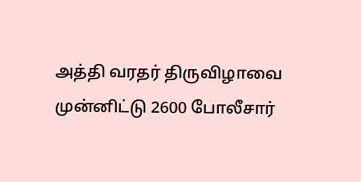அத்தி வரதர் திருவிழாவை முன்னிட்டு 2600 போலீசார்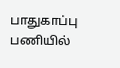பாதுகாப்பு பணியில்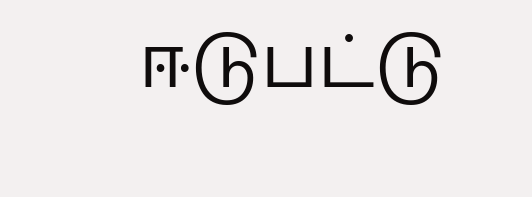ஈடுபட்டு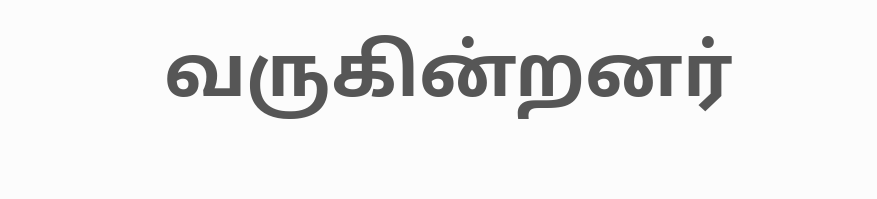வருகின்றனர்